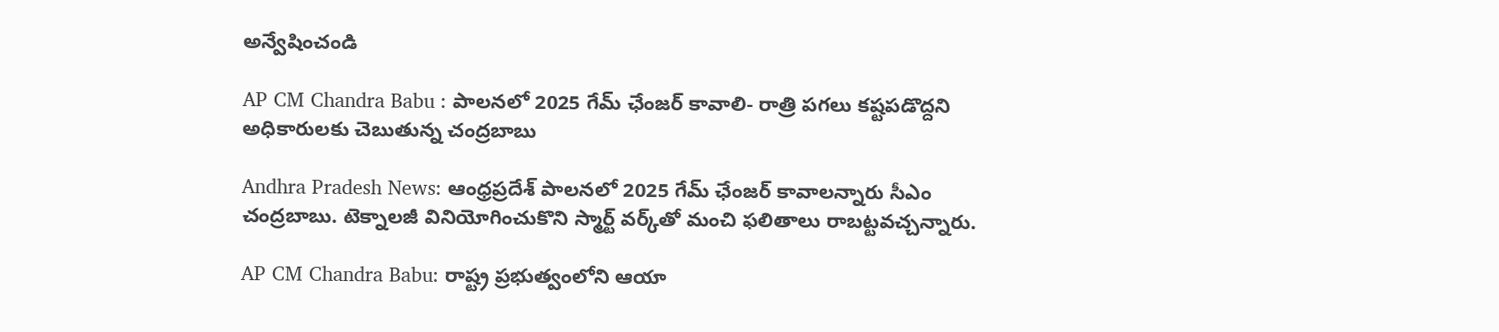అన్వేషించండి

AP CM Chandra Babu : పాలనలో 2025 గేమ్‌ ఛేంజర్‌ కావాలి- రాత్రి పగలు కష్టపడొద్దని అధికారులకు చెబుతున్న చంద్రబాబు

Andhra Pradesh News: ఆంధ్రప్రదేశ్‌ పాలనలో 2025 గేమ్‌ ఛేంజర్ కావాలన్నారు సీఎం చంద్రబాబు. టెక్నాలజీ వినియోగించుకొని స్మార్ట్ వర్క్‌తో మంచి ఫలితాలు రాబట్టవచ్చన్నారు.

AP CM Chandra Babu: రాష్ట్ర ప్రభుత్వంలోని ఆయా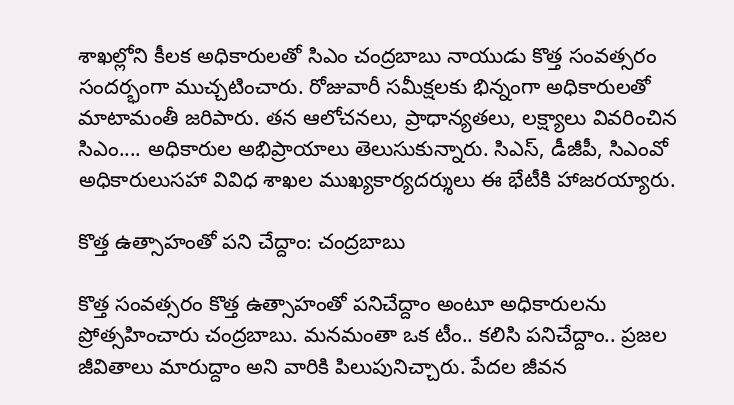శాఖల్లోని కీలక అధికారులతో సిఎం చంద్రబాబు నాయుడు కొత్త సంవత్సరం సందర్భంగా ముచ్చటించారు. రోజువారీ సమీక్షలకు భిన్నంగా అధికారులతో మాటామంతీ జరిపారు. తన ఆలోచనలు, ప్రాధాన్యతలు, లక్ష్యాలు వివరించిన సిఎం.... అధికారుల అభిప్రాయాలు తెలుసుకున్నారు. సిఎస్, డీజీపీ, సిఎంవో అధికారులుసహా వివిధ శాఖల ముఖ్యకార్యదర్శులు ఈ భేటీకి హాజరయ్యారు.

కొత్త ఉత్సాహంతో పని చేద్దాం: చంద్రబాబు

కొత్త సంవత్సరం కొత్త ఉత్సాహంతో పనిచేద్దాం అంటూ అధికారులను ప్రోత్సహించారు చంద్రబాబు. మనమంతా ఒక టీం.. కలిసి పనిచేద్దాం.. ప్రజల జీవితాలు మారుద్దాం అని వారికి పిలుపునిచ్చారు. పేదల జీవన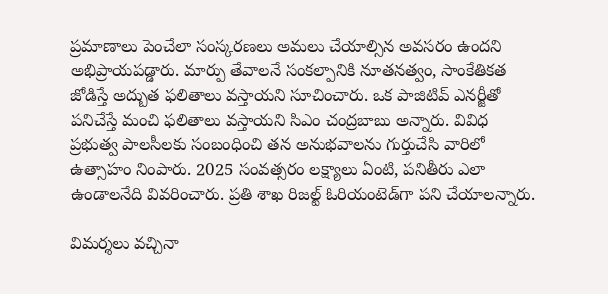ప్రమాణాలు పెంచేలా సంస్కరణలు అమలు చేయాల్సిన అవసరం ఉందని అభిప్రాయపడ్డారు. మార్పు తేవాలనే సంకల్పానికి నూతనత్వం, సాంకేతికత జోడిస్తే అద్బుత ఫలితాలు వస్తాయని సూచించారు. ఒక పాజిటివ్ ఎనర్జీతో పనిచేస్తే మంచి ఫలితాలు వస్తాయని సిఎం చంద్రబాబు అన్నారు. వివిధ ప్రభుత్వ పాలసీలకు సంబంధించి తన అనుభవాలను గుర్తుచేసి వారిలో ఉత్సాహం నింపారు. 2025 సంవత్సరం లక్ష్యాలు ఏంటి, పనితీరు ఎలా ఉండాలనేది వివరించారు. ప్రతి శాఖ రిజల్ట్ ఓరియంటెడ్‌గా పని చేయాలన్నారు.

విమర్శలు వచ్చినా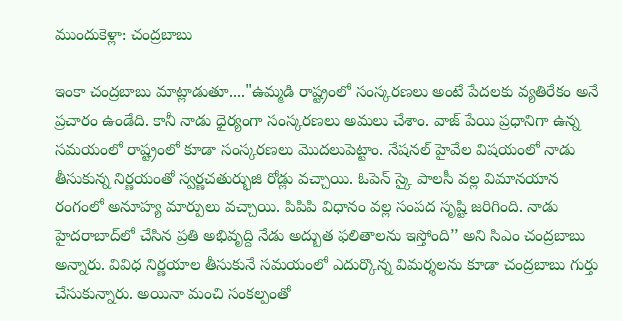ముందుకెళ్లా: చంద్రబాబు

ఇంకా చంద్రబాబు మాట్లాడుతూ...."ఉమ్మడి రాష్ట్రంలో సంస్కరణలు అంటే పేదలకు వ్యతిరేకం అనే ప్రచారం ఉండేది. కానీ నాడు ధైర్యంగా సంస్కరణలు అమలు చేశాం. వాజ్ పేయి ప్రధానిగా ఉన్న సమయంలో రాష్ట్రంలో కూడా సంస్కరణలు మొదలుపెట్టాం. నేషనల్ హైవేల విషయంలో నాడు తీసుకున్న నిర్ణయంతో స్వర్ణచతుర్భుజి రోడ్లు వచ్చాయి. ఓపెన్ స్కై పాలసీ వల్ల విమానయాన రంగంలో అనూహ్య మార్పులు వచ్చాయి. పిపిపి విధానం వల్ల సంపద సృష్టి జరిగింది. నాడు హైదరాబాద్‌లో చేసిన ప్రతి అభివృద్ది నేడు అద్బుత ఫలితాలను ఇస్తోంది’’ అని సిఎం చంద్రబాబు అన్నారు. వివిధ నిర్ణయాల తీసుకునే సమయంలో ఎదుర్కొన్న విమర్శలను కూడా చంద్రబాబు గుర్తు చేసుకున్నారు. అయినా మంచి సంకల్పంతో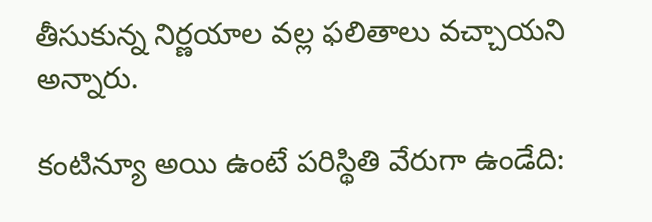తీసుకున్న నిర్ణయాల వల్ల ఫలితాలు వచ్చాయని అన్నారు.

కంటిన్యూ అయి ఉంటే పరిస్థితి వేరుగా ఉండేది: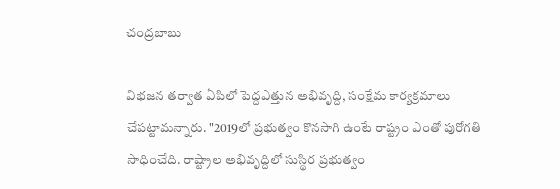చంద్రబాబు

విభజన తర‌్వాత ఏపిలో పెద్దఎత్తున అభివృద్ది, సంక్షేమ కార్యక్రమాలు చేపట్టామన్నారు. "2019లో ప్రభుత్వం కొనసాగి ఉంటే రాష్ట్రం ఎంతో పురోగతి సాధించేది. రాష్ట్రాల అభివృద్దిలో సుస్థిర ప్రభుత్వం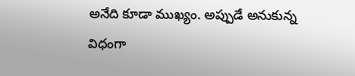అనేది కూడా ముఖ్యం. అప్పుడే అనుకున్న విధంగా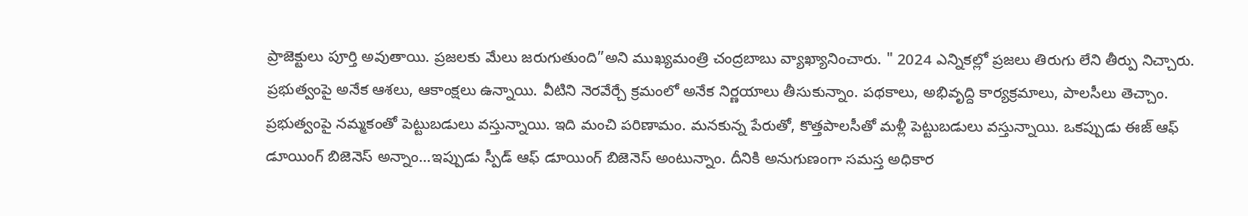ప్రాజెక్టులు పూర్తి అవుతాయి. ప్రజలకు మేలు జరుగుతుంది”అని ముఖ్యమంత్రి చంద్రబాబు వ్యాఖ్యానించారు. " 2024 ఎన్నికల్లో ప్రజలు తిరుగు లేని తీర్పు నిచ్చారు. ప్రభుత్వంపై అనేక ఆశలు, ఆకాంక్షలు ఉన్నాయి. వీటిని నెరవేర్చే క్రమంలో అనేక నిర్ణయాలు తీసుకున్నాం. పథకాలు, అభివృద్ది కార్యక్రమాలు, పాలసీలు తెచ్చాం. ప్రభుత్వంపై నమ్మకంతో పెట్టుబడులు వస్తున్నాయి. ఇది మంచి పరిణామం. మనకున్న పేరుతో, కొత్తపాలసీతో మళ్లీ పెట్టుబడులు వస్తున్నాయి. ఒకప్పుడు ఈజ్ ఆఫ్ డూయింగ్ బిజెనెస్ అన్నాం...ఇప్పుడు స్పీడ్ ఆఫ్ డూయింగ్ బిజెనెస్ అంటున్నాం. దీనికి అనుగుణంగా సమస్త అధికార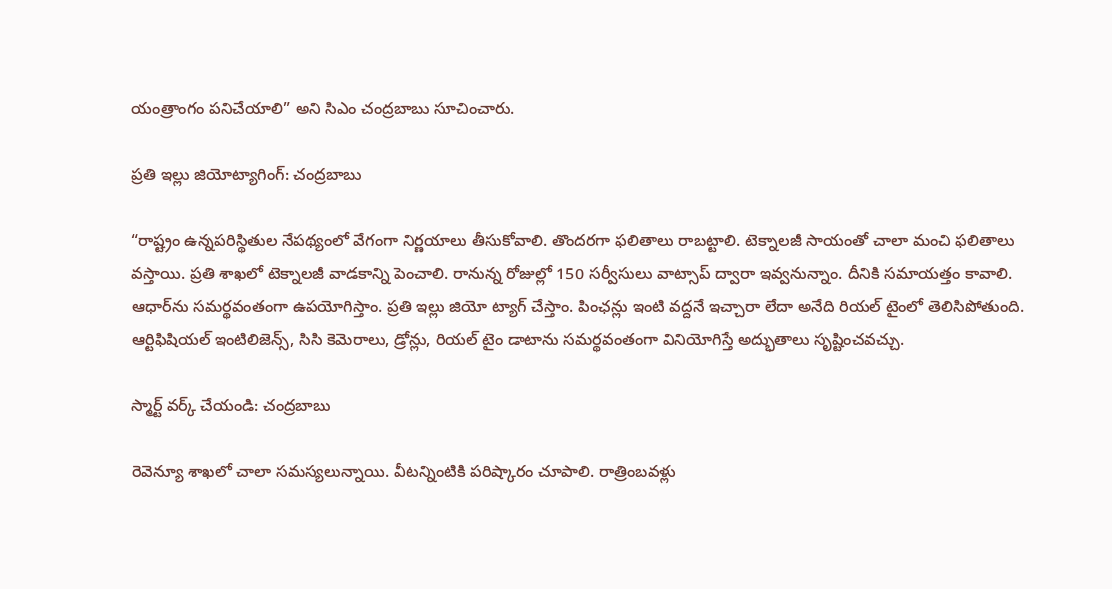యంత్రాంగం పనిచేయాలి” అని సిఎం చంద్రబాబు సూచించారు.

ప్రతి ఇల్లు జియోట్యాగింగ్: చంద్రబాబు

“రాష్ట్రం ఉన్నపరిస్థితుల నేపథ్యంలో వేగంగా నిర్ణయాలు తీసుకోవాలి. తొందరగా ఫలితాలు రాబట్టాలి. టెక్నాలజీ సాయంతో చాలా మంచి ఫలితాలు వస్తాయి. ప్రతి శాఖలో టెక్నాలజీ వాడకాన్ని పెంచాలి. రానున్న రోజుల్లో 150 సర్వీసులు వాట్సాప్ ద్వారా ఇవ్వనున్నాం. దీనికి సమాయత్తం కావాలి. ఆధార్‌ను సమర్థవంతంగా ఉపయోగిస్తాం. ప్రతి ఇల్లు జియో ట్యాగ్ చేస్తాం. పింఛన్లు ఇంటి వద్దనే ఇచ్చారా లేదా అనేది రియల్ టైంలో తెలిసిపోతుంది. ఆర్టిఫిషియల్ ఇంటిలిజెన్స్, సిసి కెమెరాలు, డ్రోన్లు, రియల్ టైం డాటాను సమర్థవంతంగా వినియోగిస్తే అద్భుతాలు సృష్టించవచ్చు.

స్మార్ట్ వర్క్ చేయండి: చంద్రబాబు

రెవెన్యూ శాఖలో చాలా సమస్యలున్నాయి. వీటన్నింటికి పరిష్కారం చూపాలి. రాత్రింబవళ్లు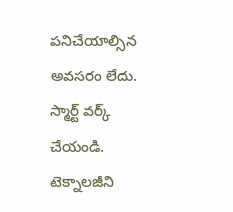పనిచేయాల్సిన అవసరం లేదు. స్మార్ట్ వర్క్ చేయండి. టెక్నాలజీని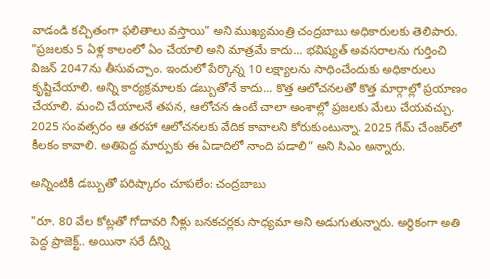వాడండి కచ్చితంగా ఫలితాలు వస్తాయి” అని ముఖ్యమంత్రి చంద్రబాబు అధికారులకు తెలిపారు. "ప్రజలకు 5 ఏళ్ల కాలంలో ఏం చేయాలి అని మాత్రమే కాదు... భవిష్యత్ అవసరాలను గుర్తించి విజన్ 2047ను తీసువచ్చాం. ఇందులో పేర్కొన్న 10 లక్ష్యాలను సాధించేందుకు అధికారులు కృష్టిచేయాలి. అన్ని కార్యక్రమాలకు డబ్బుతోనే కాదు... కొత్త ఆలోచనలతో కొత్త మార్గాల్లో ప్రయాణం చేయాలి. మంచి చేయాలనే తపన, ఆలోచన ఉంటే చాలా అంశాల్లో ప్రజలకు మేలు చేయవచ్చు. 2025 సంవత్సరం ఆ తరహా ఆలోచనలకు వేదిక కావాలని కోరుకుంటున్నా. 2025 గేమ్ చేంజర్‌లో కీలకం కావాలి. అతిపెద్ద మార్పుకు ఈ ఏడాదిలో నాంది పడాలి” అని సిఎం అన్నారు.

అన్నింటికీ డబ్బుతో పరిష్కారం చూపలేం: చంద్రబాబు

"రూ. 80 వేల కోట్లతో గోదావరి నీళ్లు బనకచర్లకు సాధ్యమా అని అడుగుతున్నారు. అర్థికంగా అతి పెద్ద ప్రాజెక్ట్.. అయినా సరే దీన్ని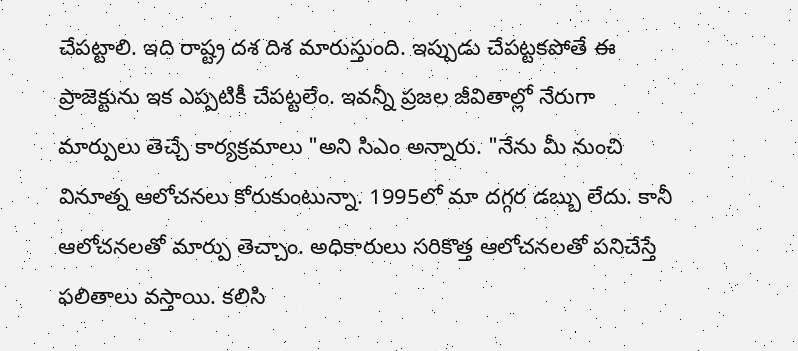చేపట్టాలి. ఇది రాష్ట్ర దశ దిశ మారుస్తుంది. ఇప్పుడు చేపట్టకపోతే ఈ ప్రాజెక్టును ఇక ఎప్పటికీ చేపట్టలేం. ఇవన్నీ ప్రజల జీవితాల్లో నేరుగా మార్పులు తెచ్చే కార్యక్రమాలు "అని సిఎం అన్నారు. "నేను మీ నుంచి వినూత్న ఆలోచనలు కోరుకుంటున్నా. 1995లో మా దగ్గర డబ్బు లేదు. కానీ ఆలోచనలతో మార్పు తెచ్చాం. అధికారులు సరికొత్త ఆలోచనలతో పనిచేస్తే ఫలితాలు వస్తాయి. కలిసి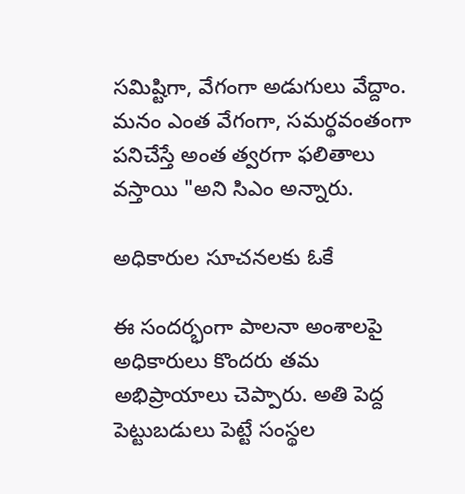సమిష్టిగా, వేగంగా అడుగులు వేద్దాం. మనం ఎంత వేగంగా, సమర్థవంతంగా పనిచేస్తే అంత త్వరగా ఫలితాలు వస్తాయి "అని సిఎం అన్నారు.

అధికారుల సూచనలకు ఓకే

ఈ సందర్భంగా పాలనా అంశాలపై అధికారులు కొందరు తమ అభిప్రాయాలు చెప్పారు. అతి పెద్ద పెట్టుబడులు పెట్టే సంస్థల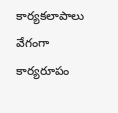కార్యకలాపాలు వేగంగా కార్యరూపం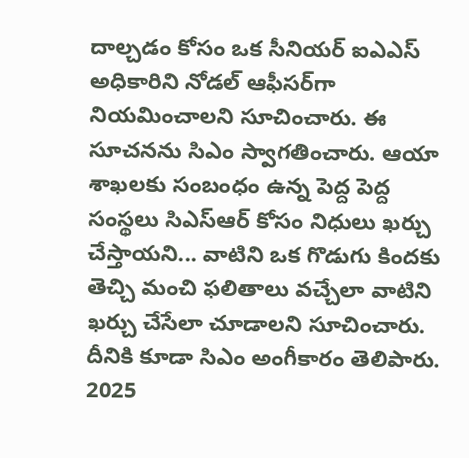దాల్చడం కోసం ఒక సీనియర్ ఐఎఎస్ అధికారిని నోడల్ ఆఫీసర్‌గా నియమించాలని సూచించారు. ఈ సూచనను సిఎం స్వాగతించారు. ఆయా శాఖలకు సంబంధం ఉన్న పెద్ద పెద్ద సంస్థలు సిఎస్ఆర్ కోసం నిధులు ఖర్చు చేస్తాయని... వాటిని ఒక గొడుగు కిందకు తెచ్చి మంచి ఫలితాలు వచ్చేలా వాటిని ఖర్చు చేసేలా చూడాలని సూచించారు. దీనికి కూడా సిఎం అంగీకారం తెలిపారు. 2025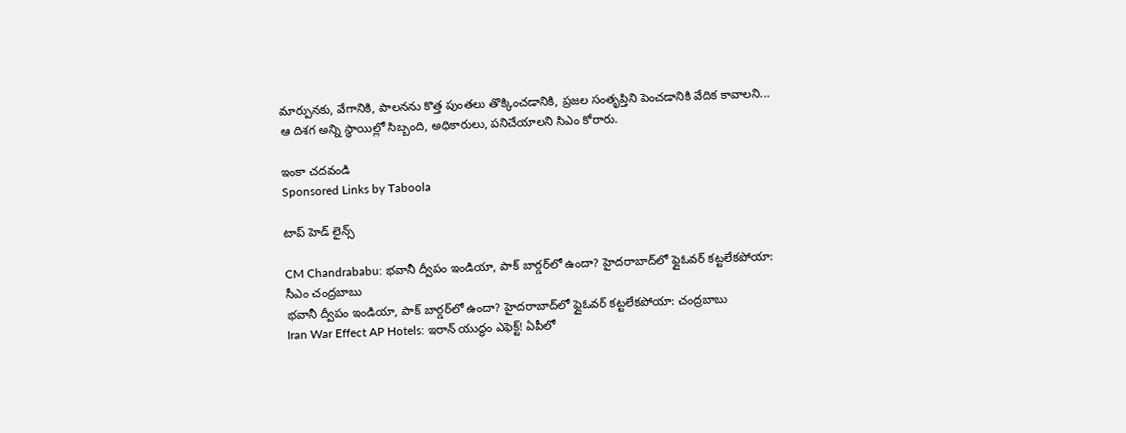మార్పునకు, వేగానికి, పాలనను కొత్త పుంతలు తొక్కించడానికి, ప్రజల సంతృప్తిని పెంచడానికి వేదిక కావాలని... ఆ దిశగ అన్ని స్ధాయిల్లో సిబ్బంది, అధికారులు, పనిచేయాలని సిఎం కోరారు.

ఇంకా చదవండి
Sponsored Links by Taboola

టాప్ హెడ్ లైన్స్

CM Chandrababu: భవానీ ద్వీపం ఇండియా, పాక్ బార్డర్‌లో ఉందా? హైదరాబాద్‌లో ఫ్లైఓవర్ కట్టలేకపోయా: సీఎం చంద్రబాబు
భవానీ ద్వీపం ఇండియా, పాక్ బార్డర్‌లో ఉందా? హైదరాబాద్‌లో ఫ్లైఓవర్ కట్టలేకపోయా: చంద్రబాబు
Iran War Effect AP Hotels: ఇరాన్ యుద్ధం ఎఫెక్ట్! ఏపీలో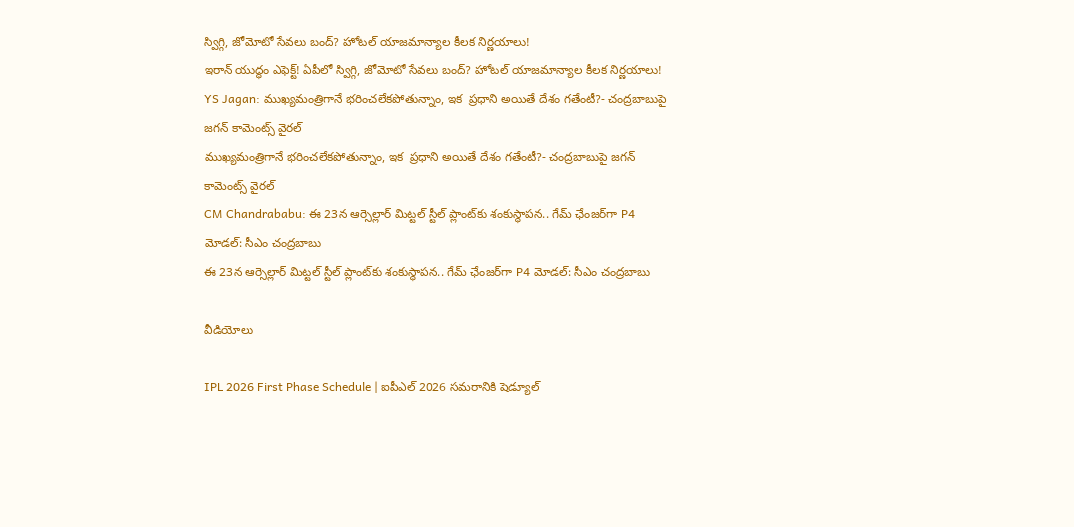స్విగ్గి, జోమోటో సేవలు బంద్? హోటల్ యాజమాన్యాల కీలక నిర్ణయాలు!
ఇరాన్ యుద్ధం ఎఫెక్ట్! ఏపీలో స్విగ్గి, జోమోటో సేవలు బంద్? హోటల్ యాజమాన్యాల కీలక నిర్ణయాలు!
YS Jagan: ముఖ్యమంత్రిగానే భరించలేకపోతున్నాం, ఇక  ప్రధాని అయితే దేశం గతేంటీ?- చంద్రబాబుపై జగన్ కామెంట్స్ వైరల్
ముఖ్యమంత్రిగానే భరించలేకపోతున్నాం, ఇక  ప్రధాని అయితే దేశం గతేంటీ?- చంద్రబాబుపై జగన్ కామెంట్స్ వైరల్
CM Chandrababu: ఈ 23న ఆర్సెల్లార్ మిట్టల్ స్టీల్ ప్లాంట్‌కు శంకుస్థాపన.. గేమ్ ఛేంజర్‌గా P4 మోడల్: సీఎం చంద్రబాబు
ఈ 23న ఆర్సెల్లార్ మిట్టల్ స్టీల్ ప్లాంట్‌కు శంకుస్థాపన.. గేమ్ ఛేంజర్‌గా P4 మోడల్: సీఎం చంద్రబాబు

వీడియోలు

IPL 2026 First Phase Schedule | ఐపీఎల్ 2026 సమరానికి షెడ్యూల్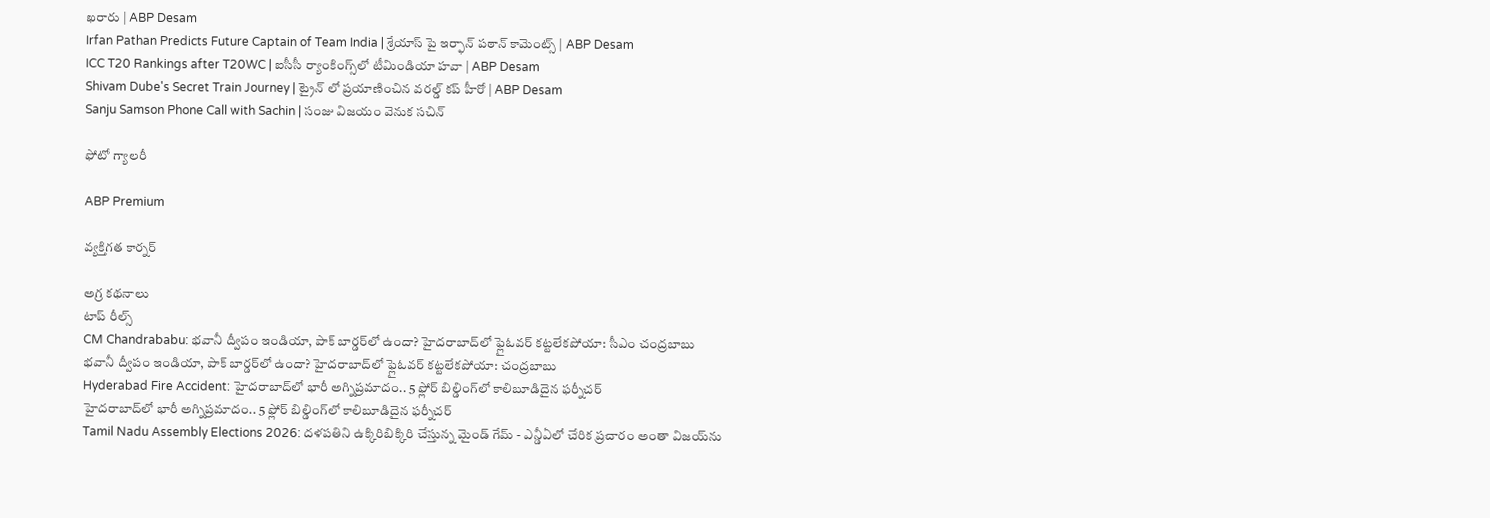ఖరారు | ABP Desam
Irfan Pathan Predicts Future Captain of Team India | శ్రేయాస్ పై ఇర్ఫాన్ పఠాన్ కామెంట్స్ | ABP Desam
ICC T20 Rankings after T20WC | ఐసీసీ ర్యాంకింగ్స్‌లో టీమిండియా హవా | ABP Desam
Shivam Dube's Secret Train Journey | ట్రైన్ లో ప్రయాణించిన వరల్డ్ కప్ హీరో | ABP Desam
Sanju Samson Phone Call with Sachin | సంజు విజయం వెనుక సచిన్

ఫోటో గ్యాలరీ

ABP Premium

వ్యక్తిగత కార్నర్

అగ్ర కథనాలు
టాప్ రీల్స్
CM Chandrababu: భవానీ ద్వీపం ఇండియా, పాక్ బార్డర్‌లో ఉందా? హైదరాబాద్‌లో ఫ్లైఓవర్ కట్టలేకపోయా: సీఎం చంద్రబాబు
భవానీ ద్వీపం ఇండియా, పాక్ బార్డర్‌లో ఉందా? హైదరాబాద్‌లో ఫ్లైఓవర్ కట్టలేకపోయా: చంద్రబాబు
Hyderabad Fire Accident: హైదరాబాద్‌లో భారీ అగ్నిప్రమాదం.. 5 ఫ్లోర్ బిల్డింగ్‌లో కాలిబూడిదైన ఫర్నీచర్
హైదరాబాద్‌లో భారీ అగ్నిప్రమాదం.. 5 ఫ్లోర్ బిల్డింగ్‌లో కాలిబూడిదైన ఫర్నీచర్
Tamil Nadu Assembly Elections 2026: దళపతిని ఉక్కిరిబిక్కిరి చేస్తున్న మైండ్ గేమ్ - ఎన్డీఏలో చేరిక ప్రచారం అంతా విజయ్‌ను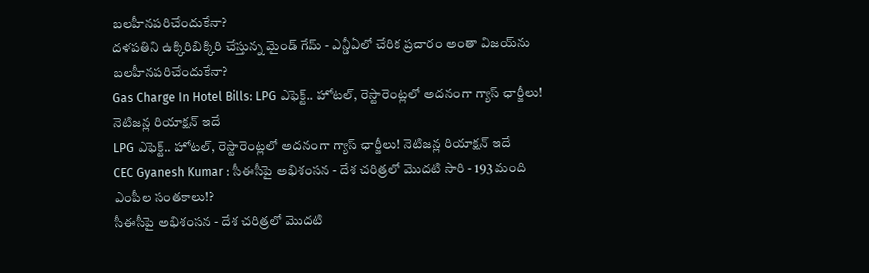బలహీనపరిచేందుకేనా?
దళపతిని ఉక్కిరిబిక్కిరి చేస్తున్న మైండ్ గేమ్ - ఎన్డీఏలో చేరిక ప్రచారం అంతా విజయ్‌ను బలహీనపరిచేందుకేనా?
Gas Charge In Hotel Bills: LPG ఎఫెక్ట్.. హోటల్, రెస్టారెంట్లలో అదనంగా గ్యాస్ ఛార్జీలు! నెటిజన్ల రియాక్షన్ ఇదే
LPG ఎఫెక్ట్.. హోటల్, రెస్టారెంట్లలో అదనంగా గ్యాస్ ఛార్జీలు! నెటిజన్ల రియాక్షన్ ఇదే
CEC Gyanesh Kumar : సీఈసీపై అభిశంసన - దేశ చరిత్రలో మొదటి సారి - 193 మంది ఎంపీల సంతకాలు!?
సీఈసీపై అభిశంసన - దేశ చరిత్రలో మొదటి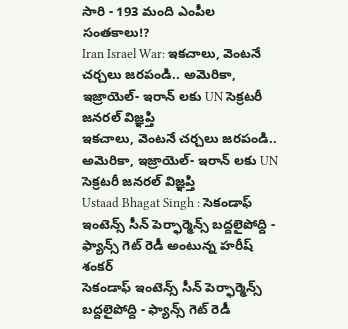సారి - 193 మంది ఎంపీల సంతకాలు!?
Iran Israel War: ఇకచాలు, వెంటనే చర్చలు జరపండి.. అమెరికా, ఇజ్రాయెల్- ఇరాన్ లకు UN సెక్రటరీ జనరల్ విజ్ఞప్తి
ఇకచాలు, వెంటనే చర్చలు జరపండి.. అమెరికా, ఇజ్రాయెల్- ఇరాన్ లకు UN సెక్రటరీ జనరల్ విజ్ఞప్తి
Ustaad Bhagat Singh : సెకండాఫ్ ఇంటెన్స్ సీన్ పెర్ఫార్మెన్స్ బద్దలైపోద్ది - ఫ్యాన్స్ గెట్ రెడీ అంటున్న హరీష్ శంకర్
సెకండాఫ్ ఇంటెన్స్ సీన్ పెర్ఫార్మెన్స్ బద్దలైపోద్ది - ఫ్యాన్స్ గెట్ రెడీ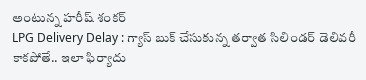అంటున్న హరీష్ శంకర్
LPG Delivery Delay : గ్యాస్ బుక్ చేసుకున్న తర్వాత సిలిండర్ డెలివరీ కాకపోతే.. ఇలా ఫిర్యాదు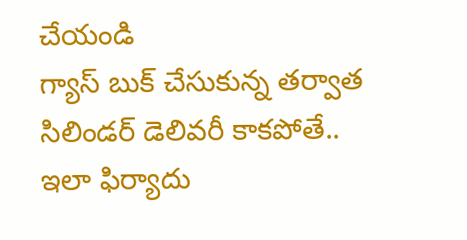చేయండి
గ్యాస్ బుక్ చేసుకున్న తర్వాత సిలిండర్ డెలివరీ కాకపోతే.. ఇలా ఫిర్యాదు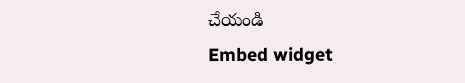చేయండి
Embed widget